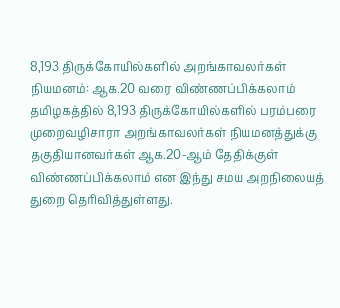8,193 திருக்கோயில்களில் அறங்காவலர்கள் நியமனம்: ஆக.20 வரை விண்ணப்பிக்கலாம்
தமிழகத்தில் 8,193 திருக்கோயில்களில் பரம்பரை முறைவழிசாரா அறங்காவலர்கள் நியமனத்துக்கு தகுதியானவர்கள் ஆக.20-ஆம் தேதிக்குள் விண்ணப்பிக்கலாம் என இந்து சமய அறநிலையத் துறை தெரிவித்துள்ளது.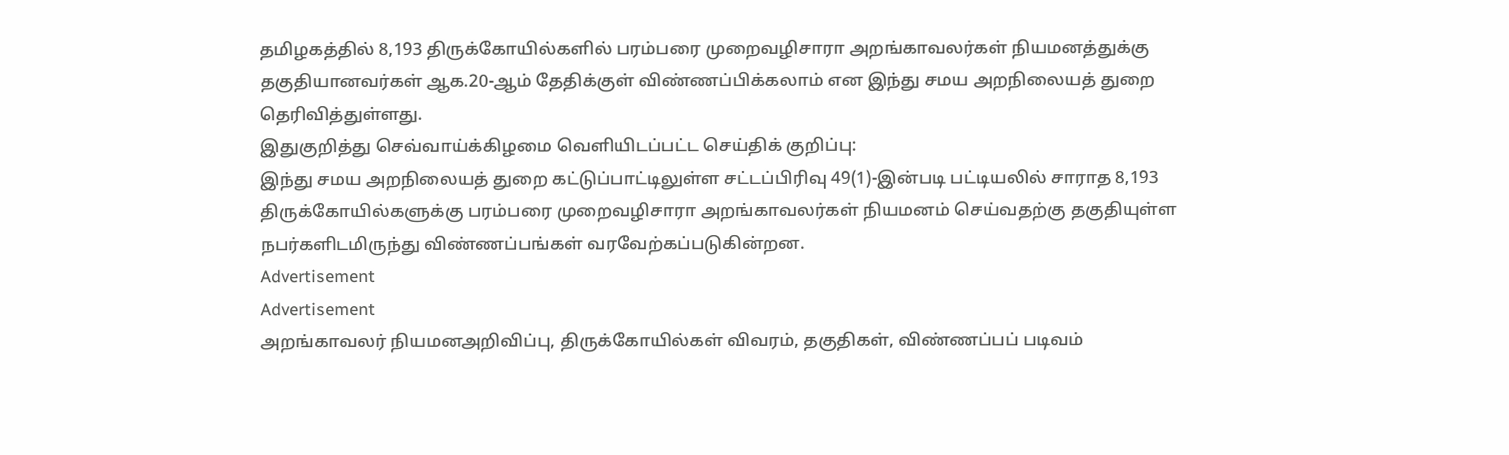தமிழகத்தில் 8,193 திருக்கோயில்களில் பரம்பரை முறைவழிசாரா அறங்காவலர்கள் நியமனத்துக்கு தகுதியானவர்கள் ஆக.20-ஆம் தேதிக்குள் விண்ணப்பிக்கலாம் என இந்து சமய அறநிலையத் துறை தெரிவித்துள்ளது.
இதுகுறித்து செவ்வாய்க்கிழமை வெளியிடப்பட்ட செய்திக் குறிப்பு:
இந்து சமய அறநிலையத் துறை கட்டுப்பாட்டிலுள்ள சட்டப்பிரிவு 49(1)-இன்படி பட்டியலில் சாராத 8,193 திருக்கோயில்களுக்கு பரம்பரை முறைவழிசாரா அறங்காவலர்கள் நியமனம் செய்வதற்கு தகுதியுள்ள நபர்களிடமிருந்து விண்ணப்பங்கள் வரவேற்கப்படுகின்றன.
Advertisement
Advertisement
அறங்காவலர் நியமனஅறிவிப்பு, திருக்கோயில்கள் விவரம், தகுதிகள், விண்ணப்பப் படிவம்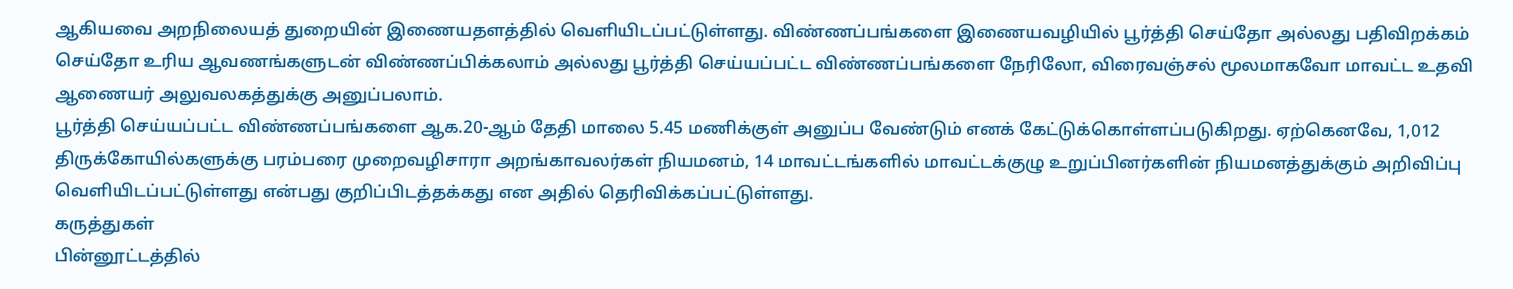ஆகியவை அறநிலையத் துறையின் இணையதளத்தில் வெளியிடப்பட்டுள்ளது. விண்ணப்பங்களை இணையவழியில் பூர்த்தி செய்தோ அல்லது பதிவிறக்கம் செய்தோ உரிய ஆவணங்களுடன் விண்ணப்பிக்கலாம் அல்லது பூர்த்தி செய்யப்பட்ட விண்ணப்பங்களை நேரிலோ, விரைவஞ்சல் மூலமாகவோ மாவட்ட உதவி ஆணையர் அலுவலகத்துக்கு அனுப்பலாம்.
பூர்த்தி செய்யப்பட்ட விண்ணப்பங்களை ஆக.20-ஆம் தேதி மாலை 5.45 மணிக்குள் அனுப்ப வேண்டும் எனக் கேட்டுக்கொள்ளப்படுகிறது. ஏற்கெனவே, 1,012 திருக்கோயில்களுக்கு பரம்பரை முறைவழிசாரா அறங்காவலர்கள் நியமனம், 14 மாவட்டங்களில் மாவட்டக்குழு உறுப்பினர்களின் நியமனத்துக்கும் அறிவிப்பு வெளியிடப்பட்டுள்ளது என்பது குறிப்பிடத்தக்கது என அதில் தெரிவிக்கப்பட்டுள்ளது.
கருத்துகள்
பின்னூட்டத்தில்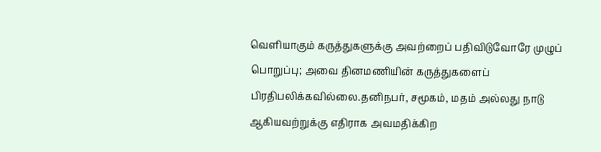வெளியாகும் கருத்துகளுக்கு அவற்றைப் பதிவிடுவோரே முழுப் பொறுப்பு; அவை தினமணியின் கருத்துகளைப் பிரதிபலிக்கவில்லை.தனிநபர், சமூகம், மதம் அல்லது நாடு ஆகியவற்றுக்கு எதிராக அவமதிக்கிற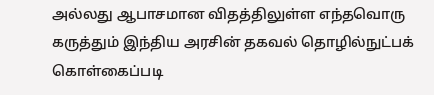அல்லது ஆபாசமான விதத்திலுள்ள எந்தவொரு கருத்தும் இந்திய அரசின் தகவல் தொழில்நுட்பக் கொள்கைப்படி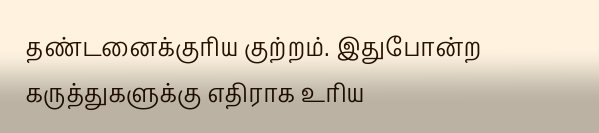தண்டனைக்குரிய குற்றம். இதுபோன்ற கருத்துகளுக்கு எதிராக உரிய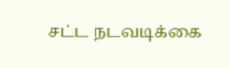சட்ட நடவடிக்கை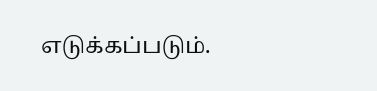எடுக்கப்படும்.